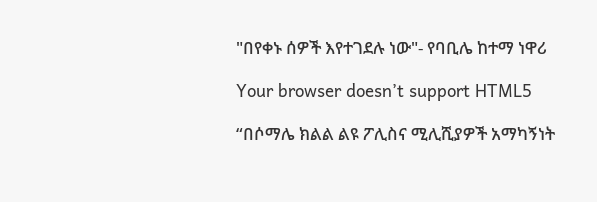"በየቀኑ ሰዎች እየተገደሉ ነው"- የባቢሌ ከተማ ነዋሪ

Your browser doesn’t support HTML5

“በሶማሌ ክልል ልዩ ፖሊስና ሚሊሺያዎች አማካኝነት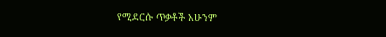የሚደርሱ ጥቃቶች አሁንም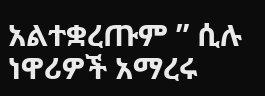አልተቋረጡም ” ሲሉ ነዋሪዎች አማረሩ